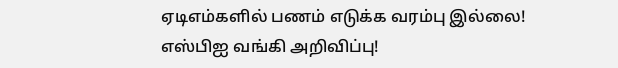ஏடிஎம்களில் பணம் எடுக்க வரம்பு இல்லை! எஸ்பிஐ வங்கி அறிவிப்பு!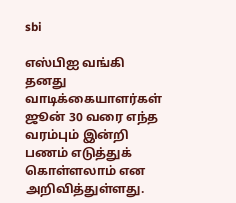sbi

எஸ்பிஐ வங்கி தனது வாடிக்கையாளர்கள் ஜூன் 30 வரை எந்த வரம்பும் இன்றி பணம் எடுத்துக் கொள்ளலாம் என அறிவித்துள்ளது.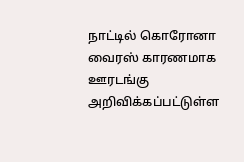நாட்டில் கொரோனா வைரஸ் காரணமாக ஊரடங்கு அறிவிக்கப்பட்டுள்ள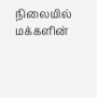நிலையில் மக்களின்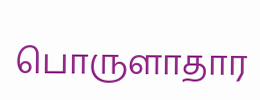பொருளாதார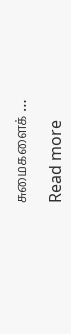சுமைகளைக் …

Read more